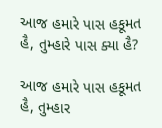આજ હમારે પાસ હકૂમત હૈ, તુમ્હારે પાસ ક્યા હૈ?

આજ હમારે પાસ હકૂમત હૈ, તુમ્હાર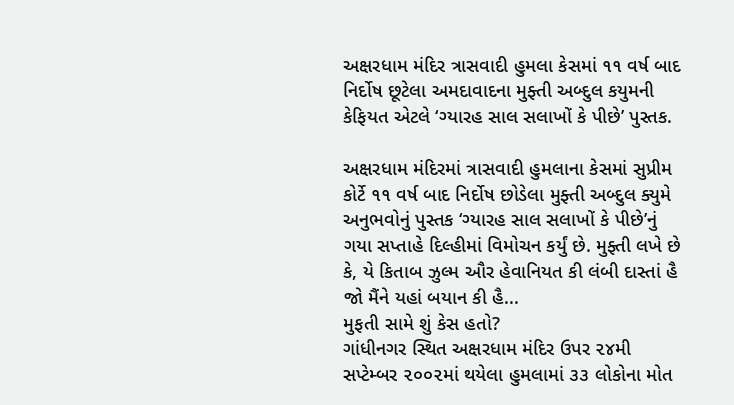અક્ષરધામ મંદિર ત્રાસવાદી હુમલા કેસમાં ૧૧ વર્ષ બાદ નિર્દોષ છૂટેલા અમદાવાદના મુફ્તી અબ્દુલ કયુમની કેફિયત એટલે ‘ગ્યારહ સાલ સલાખોં કે પીછે’ પુસ્તક.

અક્ષરધામ મંદિરમાં ત્રાસવાદી હુમલાના કેસમાં સુપ્રીમ કોર્ટે ૧૧ વર્ષ બાદ નિર્દોષ છોડેલા મુફ્તી અબ્દુલ ક્યુમે અનુભવોનું પુસ્તક ‘ગ્યારહ સાલ સલાખોં કે પીછે’નું ગયા સપ્તાહે દિલ્હીમાં વિમોચન કર્યું છે. મુફ્તી લખે છે કે, યે કિતાબ ઝુલ્મ ઔર હેવાનિયત કી લંબી દાસ્તાં હૈ જો મૈંને યહાં બયાન કી હૈ...
મુફતી સામે શું કેસ હતો?
ગાંધીનગર સ્થિત અક્ષરધામ મંદિર ઉપર ૨૪મી સપ્ટેમ્બર ૨૦૦૨માં થયેલા હુમલામાં ૩૩ લોકોના મોત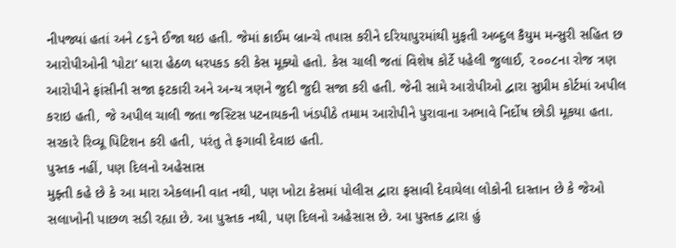નીપજ્યાં હતાં અને ૮૬ને ઈજા થઇ હતી. જેમાં ક્રાઈમ બ્રાન્ચે તપાસ કરીને દરિયાપુરમાંથી મુફતી અબ્દુલ કૈયુમ મન્સુરી સહિત છ આરોપીઓની ‘પોટા’ ધારા હેઠળ ધરપકડ કરી કેસ મૂક્યો હતો. કેસ ચાલી જતાં વિશેષ કોર્ટે પહેલી જુલાઈ, ૨૦૦૮ના રોજ ત્રણ આરોપીને ફાંસીની સજા ફટકારી અને અન્ય ત્રણને જુદી જુદી સજા કરી હતી. જેની સામે આરોપીઓ દ્વારા સુપ્રીમ કોર્ટમાં અપીલ કરાઇ હતી, જે અપીલ ચાલી જતા જસ્ટિસ પટનાયકની ખંડપીઠે તમામ આરોપીને પુરાવાના અભાવે નિર્દોષ છોડી મૂકયા હતા. સરકારે રિવ્યૂ પિટિશન કરી હતી, પરંતુ તે ફગાવી દેવાઇ હતી.
પુસ્તક નહીં, પણ દિલનો અહેસાસ
મુફ્તી કહે છે કે આ મારા એકલાની વાત નથી, પણ ખોટા કેસમાં પોલીસ દ્વારા ફસાવી દેવાયેલા લોકોની દાસ્તાન છે કે જેઓ સલાખોની પાછળ સડી રહ્યા છે. આ પુસ્તક નથી, પણ દિલનો અહેસાસ છે. આ પુસ્તક દ્વારા હું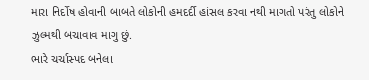મારા નિર્દોષ હોવાની બાબતે લોકોની હમદર્દી હાંસલ કરવા નથી માગતો પરંતુ લોકોને ઝુલ્મથી બચાવાવ માગુ છું.
ભારે ચર્ચાસ્પદ બનેલા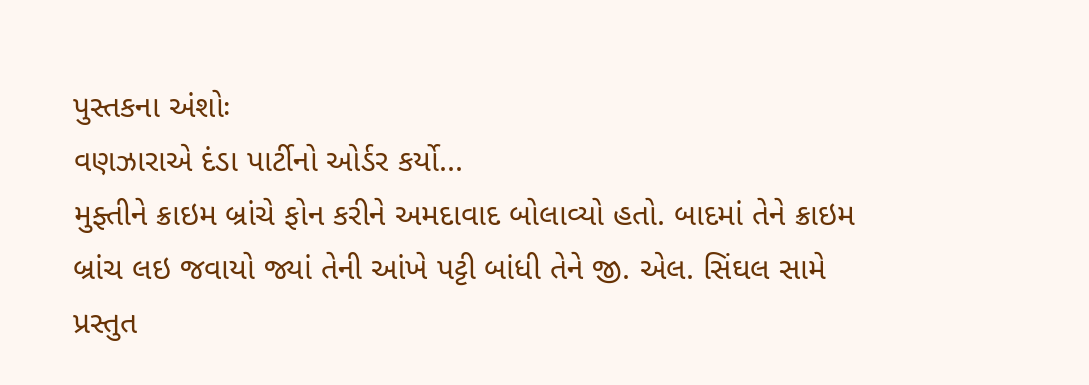પુસ્તકના અંશોઃ
વણઝારાએ દંડા પાર્ટીનો ઓર્ડર કર્યો...
મુફ્તીને ક્રાઇમ બ્રાંચે ફોન કરીને અમદાવાદ બોલાવ્યો હતો. બાદમાં તેને ક્રાઇમ બ્રાંચ લઇ જવાયો જ્યાં તેની આંખે પટ્ટી બાંધી તેને જી. એલ. સિંઘલ સામે પ્રસ્તુત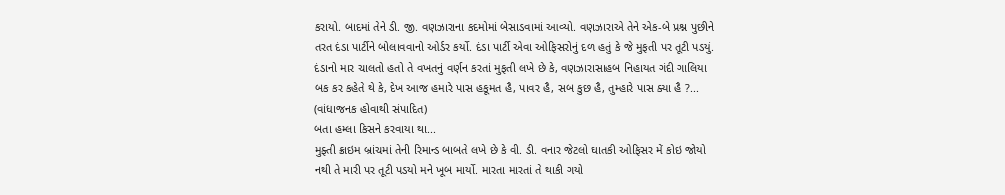કરાયો. બાદમાં તેને ડી. જી. વણઝારાના કદમોમાં બેસાડવામાં આવ્યો. વણઝારાએ તેને એક-બે પ્રશ્ન પુછીને તરત દંડા પાર્ટીને બોલાવવાનો ઓર્ડર કર્યો. દંડા પાર્ટી એવા ઓફિસરોનું દળ હતું કે જે મુફતી પર તૂટી પડયું. દંડાનો માર ચાલતો હતો તે વખતનું વર્ણન કરતાં મુફતી લખે છે કે, વણઝારાસાહબ નિહાયત ગંદી ગાલિયા બક કર કહેતે થે કે, દેખ આજ હમારે પાસ હકૂમત હૈ, પાવર હૈ, સબ કુછ હૈ, તુમ્હારે પાસ ક્યા હૈ ?... (વાંધાજનક હોવાથી સંપાદિત)
બતા હમ્લા કિસને કરવાયા થા...
મુફ્તી ક્રાઇમ બ્રાંચમાં તેની રિમાન્ડ બાબતે લખે છે કે વી. ડી. વનાર જેટલો ઘાતકી ઓફિસર મેં કોઇ જોયો નથી તે મારી પર તૂટી પડયો મને ખૂબ માર્યો. મારતા મારતાં તે થાકી ગયો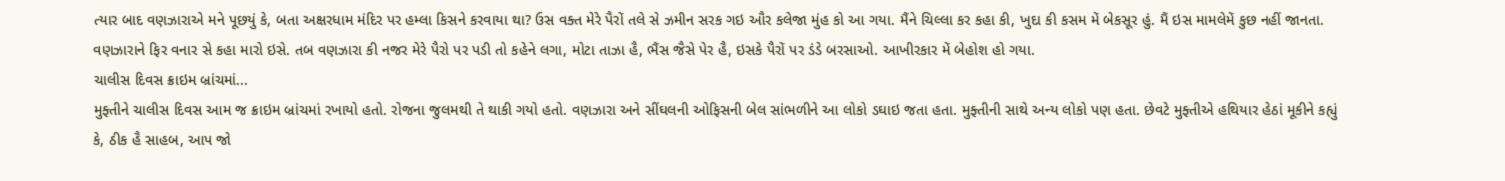ત્યાર બાદ વણઝારાએ મને પૂછયું કે, બતા અક્ષરધામ મંદિર પર હમ્લા કિસને કરવાયા થા? ઉસ વક્ત મેરે પૈરોં તલે સે ઝમીન સરક ગઇ ઔર કલેજા મુંહ કો આ ગયા. મૈંને ચિલ્લા કર કહા કી, ખુદા કી કસમ મેં બેકસૂર હું. મૈં ઇસ મામલેમેં કુછ નહીં જાનતા. વણઝારાને ફિર વનાર સે કહા મારો ઇસે. તબ વણઝારા કી નજર મેરે પૈરો પર પડી તો કહેને લગા, મોટા તાઝા હૈ, ભૈંસ જૈસે પેર હૈ, ઇસકે પૈરોં પર ડંડે બરસાઓ. આખીરકાર મેં બેહોશ હો ગયા.
ચાલીસ દિવસ ક્રાઇમ બ્રાંચમાં...
મુફ્તીને ચાલીસ દિવસ આમ જ ક્રાઇમ બ્રાંચમાં રખાયો હતો. રોજના જુલમથી તે થાકી ગયો હતો. વણઝારા અને સીંઘલની ઓફિસની બેલ સાંભળીને આ લોકો ડઘાઇ જતા હતા. મુફ્તીની સાથે અન્ય લોકો પણ હતા. છેવટે મુફ્તીએ હથિયાર હેઠાં મૂકીને કહ્યું કે, ઠીક હૈ સાહબ, આપ જો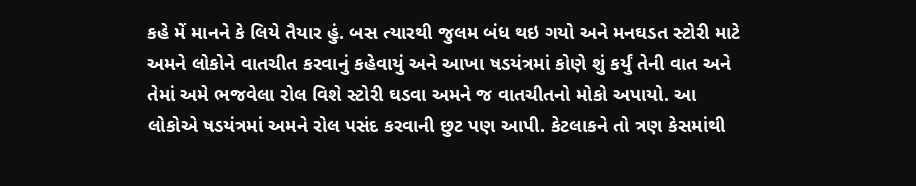કહે મેં માનને કે લિયે તૈયાર હું. બસ ત્યારથી જુલમ બંધ થઇ ગયો અને મનઘડત સ્ટોરી માટે અમને લોકોને વાતચીત કરવાનું કહેવાયું અને આખા ષડયંત્રમાં કોણે શું કર્યું તેની વાત અને તેમાં અમે ભજવેલા રોલ વિશે સ્ટોરી ઘડવા અમને જ વાતચીતનો મોકો અપાયો. આ લોકોએ ષડયંત્રમાં અમને રોલ પસંદ કરવાની છુટ પણ આપી. કેટલાકને તો ત્રણ કેસમાંથી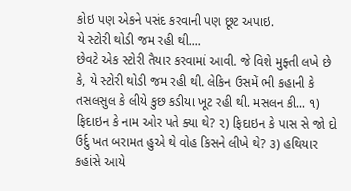કોઇ પણ એકને પસંદ કરવાની પણ છૂટ અપાઇ.
યે સ્ટોરી થોડી જમ રહી થી....
છેવટે એક સ્ટોરી તૈયાર કરવામાં આવી. જે વિશે મુફ્તી લખે છે કે, યે સ્ટોરી થોડી જમ રહી થી. લેકિન ઉસમેં ભી કહાની કે તસલસુલ કે લીયે કુછ કડીયા ખૂટ રહી થી. મસલન કી... ૧) ફિદાઇન કે નામ ઓર પતે ક્યા થે? ૨) ફિદાઇન કે પાસ સે જો દો ઉર્દુ ખત બરામત હુએ થે વોહ કિસને લીખે થે? ૩) હથિયાર કહાંસે આયે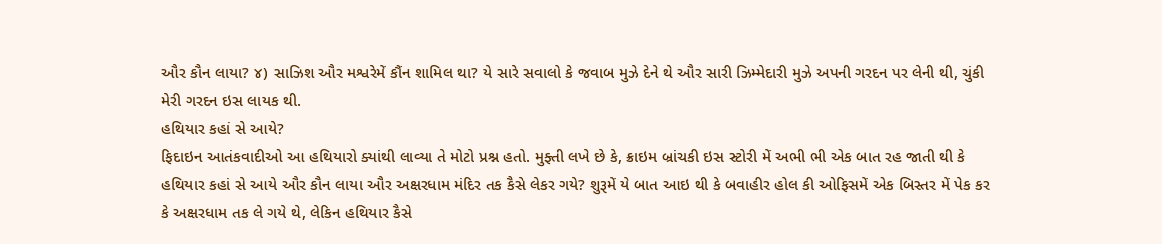ઔર કૌન લાયા? ૪) સાઝિશ ઔર મશ્વરેમેં કૌંન શામિલ થા? યે સારે સવાલો કે જવાબ મુઝે દેને થે ઔર સારી ઝિમ્મેદારી મુઝે અપની ગરદન પર લેની થી, ચુંકી મેરી ગરદન ઇસ લાયક થી.
હથિયાર કહાં સે આયે?
ફિદાઇન આતંકવાદીઓ આ હથિયારો ક્યાંથી લાવ્યા તે મોટો પ્રશ્ન હતો. મુફ્તી લખે છે કે, ક્રાઇમ બ્રાંચકી ઇસ સ્ટોરી મેં અભી ભી એક બાત રહ જાતી થી કે હથિયાર કહાં સે આયે ઔર કૌન લાયા ઔર અક્ષરધામ મંદિર તક કૈસે લેકર ગયે? શુરૂમેં યે બાત આઇ થી કે બવાહીર હોલ કી ઓફિસમેં એક બિસ્તર મેં પેક કર કે અક્ષરધામ તક લે ગયે થે, લેકિન હથિયાર કૈસે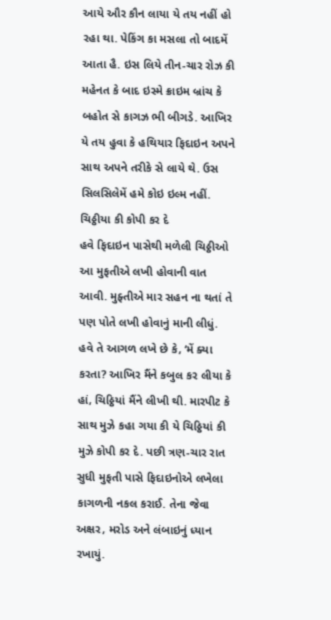આયે ઔર કૌન લાયા યે તય નહીં હો રહા થા. પેકિંગ કા મસલા તો બાદમેં આતા હૈ. ઇસ લિયે તીન-ચાર રોઝ કી મહેનત કે બાદ ઇસ્મે ક્રાઇમ બ્રાંચ કે બહોત સે કાગઝ ભી બીગડે. આખિર યે તય હુવા કે હથિયાર ફિદાઇન અપને સાથ અપને તરીકે સે લાયે થે. ઉસ સિલસિલેમેં હમે કોઇ ઇલ્મ નહીં.
ચિઠ્ઠીયા કી કોપી કર દે
હવે ફિદાઇન પાસેથી મળેલી ચિઠ્ઠીઓ આ મુફતીએ લખી હોવાની વાત આવી. મુફ્તીએ માર સહન ના થતાં તે પણ પોતે લખી હોવાનું માની લીધું. હવે તે આગળ લખે છે કે, ‘મેં ક્યા કરતા? આખિર મૈંને કબુલ કર લીયા કે હાં, ચિઠ્ઠિયાં મૈંને લીખી થી. મારપીટ કે સાથ મુઝે કહા ગયા કી યે ચિઠ્ઠિયાં કી મુઝે કોપી કર દે. પછી ત્રણ-ચાર રાત સુધી મુફતી પાસે ફિદાઇનોએ લખેલા કાગળની નકલ કરાઈ. તેના જેવા અક્ષર, મરોડ અને લંબાઇનું ધ્યાન રખાયું.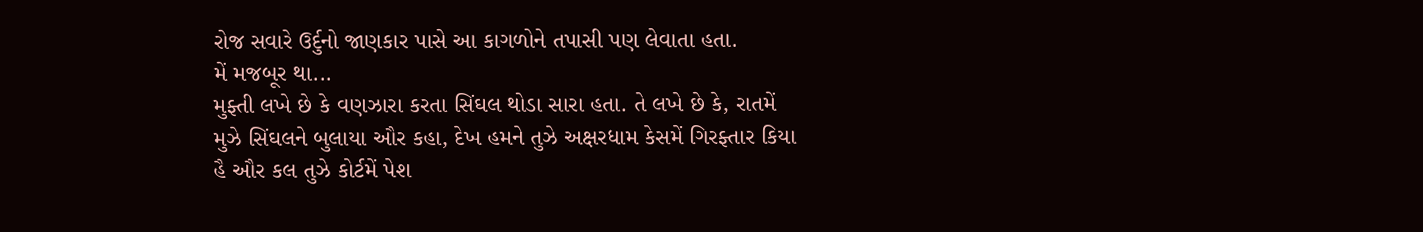રોજ સવારે ઉર્દુનો જાણકાર પાસે આ કાગળોને તપાસી પણ લેવાતા હતા.
મેં મજબૂર થા...
મુફ્તી લખે છે કે વણઝારા કરતા સિંઘલ થોડા સારા હતા. તે લખે છે કે, રાતમેં મુઝે સિંઘલને બુલાયા ઔર કહા, દેખ હમને તુઝે અક્ષરધામ કેસમેં ગિરફ્તાર કિયા હૈ ઔર કલ તુઝે કોર્ટમેં પેશ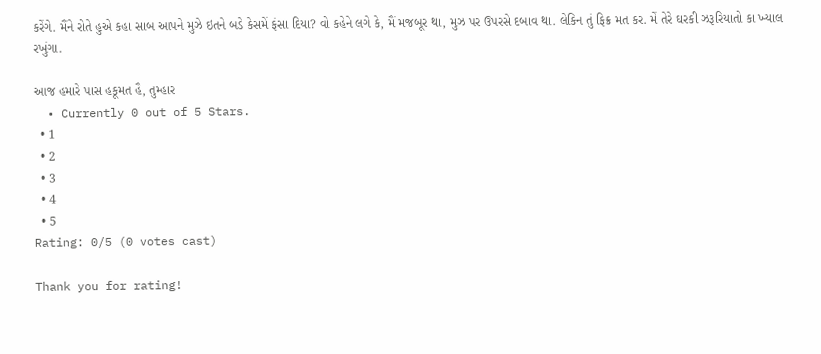કરેંગે. મૈંને રોતે હુએ કહા સાબ આપને મુઝે ઇતને બડે કેસમેં ફંસા દિયા? વો કહેને લગે કે, મૈં મજબૂર થા, મુઝ પર ઉપરસે દબાવ થા. લેકિન તું ફિક્ર મત કર. મેં તેરે ઘરકી ઝરૂરિયાતો કા ખ્યાલ રખુંગા.

આજ હમારે પાસ હકૂમત હૈ, તુમ્હાર
  • Currently 0 out of 5 Stars.
  • 1
  • 2
  • 3
  • 4
  • 5
Rating: 0/5 (0 votes cast)

Thank you for rating!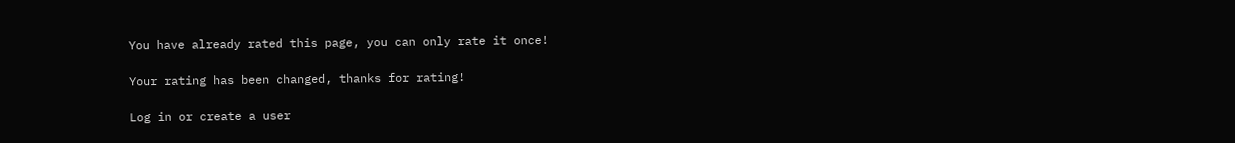You have already rated this page, you can only rate it once!

Your rating has been changed, thanks for rating!

Log in or create a user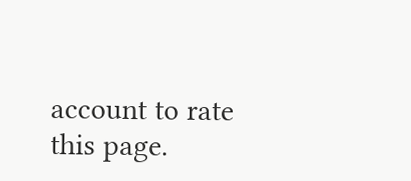account to rate this page.